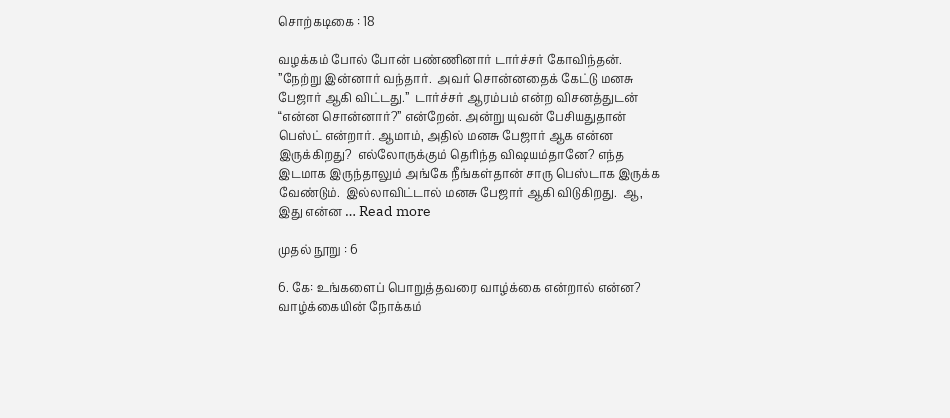சொற்கடிகை : 18

வழக்கம் போல் போன் பண்ணினார் டார்ச்சர் கோவிந்தன்.  ”நேற்று இன்னார் வந்தார்.  அவர் சொன்னதைக் கேட்டு மனசு பேஜார் ஆகி விட்டது.”  டார்ச்சர் ஆரம்பம் என்ற விசனத்துடன் “என்ன சொன்னார்?” என்றேன். அன்று யுவன் பேசியதுதான் பெஸ்ட் என்றார். ஆமாம், அதில் மனசு பேஜார் ஆக என்ன இருக்கிறது?  எல்லோருக்கும் தெரிந்த விஷயம்தானே? எந்த இடமாக இருந்தாலும் அங்கே நீங்கள்தான் சாரு பெஸ்டாக இருக்க வேண்டும்.  இல்லாவிட்டால் மனசு பேஜார் ஆகி விடுகிறது.  ஆ, இது என்ன … Read more

முதல் நூறு : 6

6. கே: உங்களைப் பொறுத்தவரை வாழ்க்கை என்றால் என்ன? வாழ்க்கையின் நோக்கம்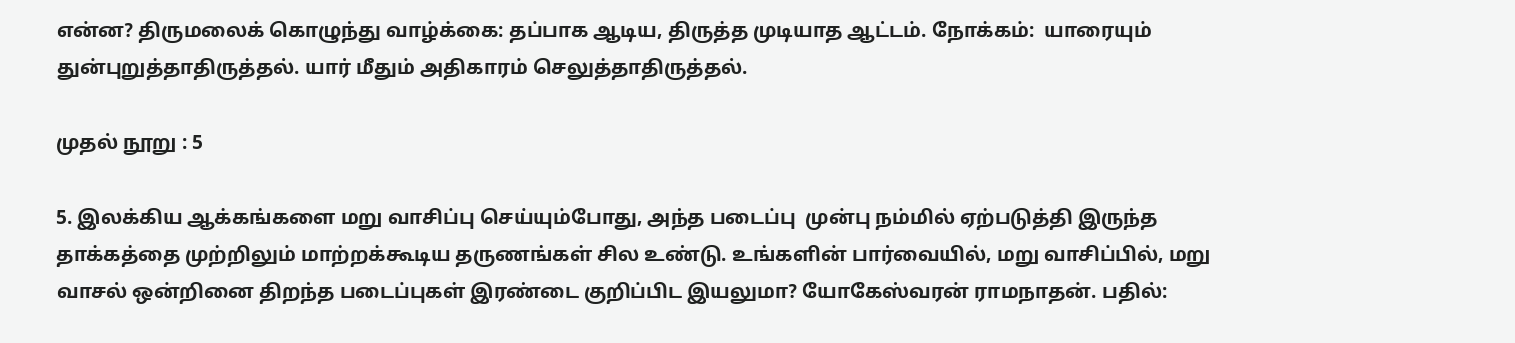என்ன? திருமலைக் கொழுந்து வாழ்க்கை: தப்பாக ஆடிய, திருத்த முடியாத ஆட்டம். நோக்கம்:  யாரையும் துன்புறுத்தாதிருத்தல். யார் மீதும் அதிகாரம் செலுத்தாதிருத்தல்.

முதல் நூறு : 5

5. இலக்கிய ஆக்கங்களை மறு வாசிப்பு செய்யும்போது, அந்த படைப்பு  முன்பு நம்மில் ஏற்படுத்தி இருந்த தாக்கத்தை முற்றிலும் மாற்றக்கூடிய தருணங்கள் சில உண்டு. உங்களின் பார்வையில், மறு வாசிப்பில், மறு வாசல் ஒன்றினை திறந்த படைப்புகள் இரண்டை குறிப்பிட இயலுமா? யோகேஸ்வரன் ராமநாதன். பதில்: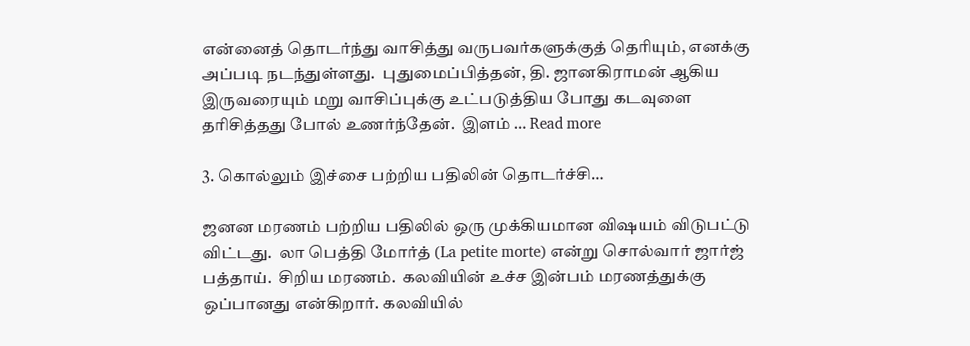என்னைத் தொடர்ந்து வாசித்து வருபவர்களுக்குத் தெரியும், எனக்கு அப்படி நடந்துள்ளது.  புதுமைப்பித்தன், தி. ஜானகிராமன் ஆகிய இருவரையும் மறு வாசிப்புக்கு உட்படுத்திய போது கடவுளை தரிசித்தது போல் உணர்ந்தேன்.  இளம் … Read more

3. கொல்லும் இச்சை பற்றிய பதிலின் தொடர்ச்சி…

ஜனன மரணம் பற்றிய பதிலில் ஒரு முக்கியமான விஷயம் விடுபட்டு விட்டது.  லா பெத்தி மோர்த் (La petite morte) என்று சொல்வார் ஜார்ஜ் பத்தாய்.  சிறிய மரணம்.  கலவியின் உச்ச இன்பம் மரணத்துக்கு ஒப்பானது என்கிறார். கலவியில்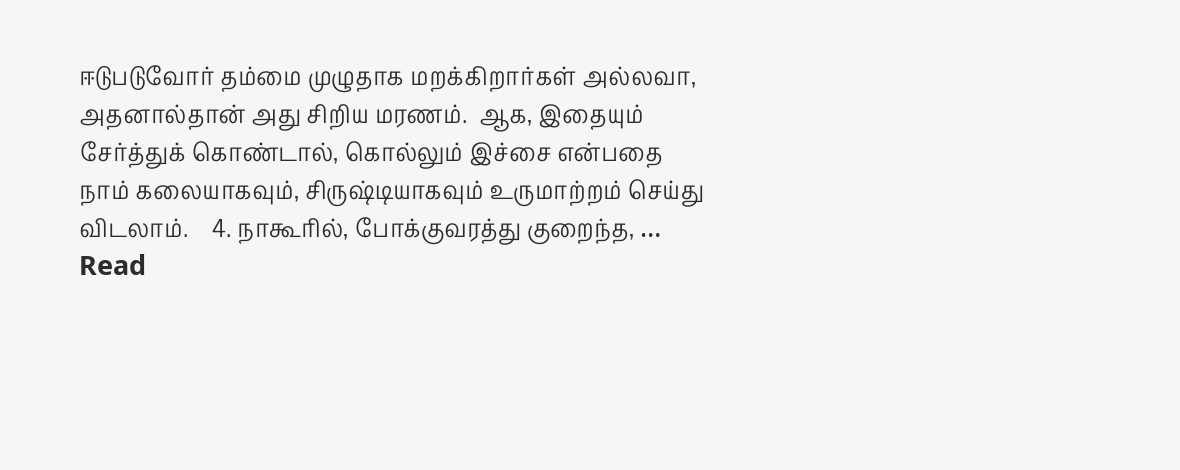ஈடுபடுவோர் தம்மை முழுதாக மறக்கிறார்கள் அல்லவா, அதனால்தான் அது சிறிய மரணம்.  ஆக, இதையும் சேர்த்துக் கொண்டால், கொல்லும் இச்சை என்பதை நாம் கலையாகவும், சிருஷ்டியாகவும் உருமாற்றம் செய்து விடலாம்.    4. நாகூரில், போக்குவரத்து குறைந்த, … Read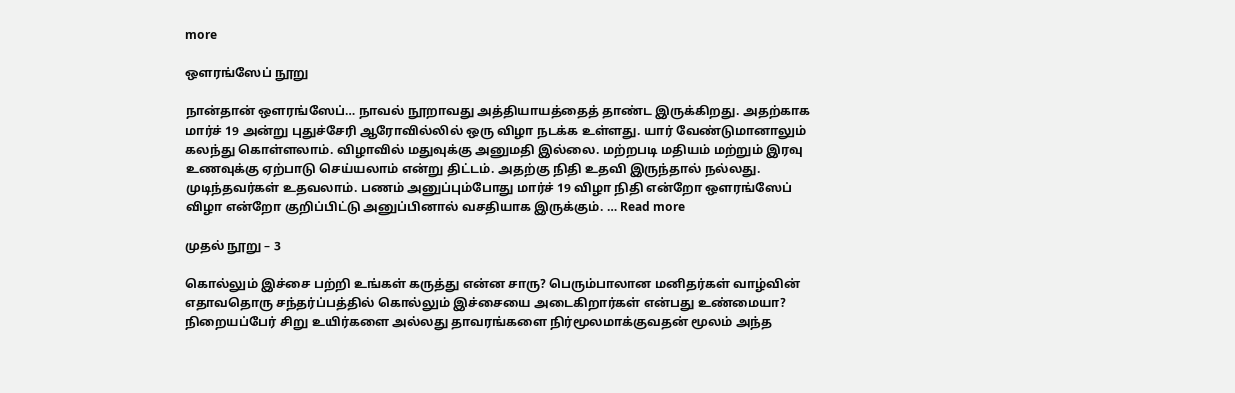more

ஔரங்ஸேப் நூறு

நான்தான் ஔரங்ஸேப்… நாவல் நூறாவது அத்தியாயத்தைத் தாண்ட இருக்கிறது. அதற்காக மார்ச் 19 அன்று புதுச்சேரி ஆரோவில்லில் ஒரு விழா நடக்க உள்ளது. யார் வேண்டுமானாலும் கலந்து கொள்ளலாம். விழாவில் மதுவுக்கு அனுமதி இல்லை. மற்றபடி மதியம் மற்றும் இரவு உணவுக்கு ஏற்பாடு செய்யலாம் என்று திட்டம். அதற்கு நிதி உதவி இருந்தால் நல்லது. முடிந்தவர்கள் உதவலாம். பணம் அனுப்பும்போது மார்ச் 19 விழா நிதி என்றோ ஔரங்ஸேப் விழா என்றோ குறிப்பிட்டு அனுப்பினால் வசதியாக இருக்கும். … Read more

முதல் நூறு – 3

கொல்லும் இச்சை பற்றி உங்கள் கருத்து என்ன சாரு? பெரும்பாலான மனிதர்கள் வாழ்வின் எதாவதொரு சந்தர்ப்பத்தில் கொல்லும் இச்சையை அடைகிறார்கள் என்பது உண்மையா? நிறையப்பேர் சிறு உயிர்களை அல்லது தாவரங்களை நிர்மூலமாக்குவதன் மூலம் அந்த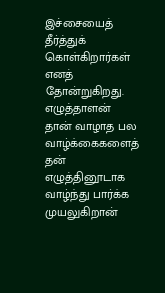இச்சையைத் தீர்த்துக் கொள்கிறார்கள் எனத் தோன்றுகிறது. எழுத்தாளன் தான் வாழாத பல வாழ்க்கைகளைத் தன் எழுத்தினூடாக வாழ்ந்து பார்க்க முயலுகிறான்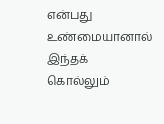என்பது உண்மையானால் இந்தக் கொல்லும்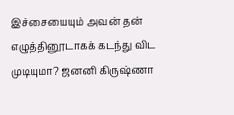இச்சையையும் அவன் தன் எழுத்தினூடாகக் கடந்து விட முடியுமா? ஜனனி கிருஷ்ணா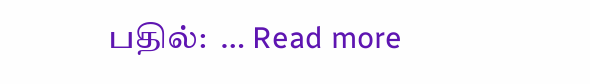பதில்:  … Read more